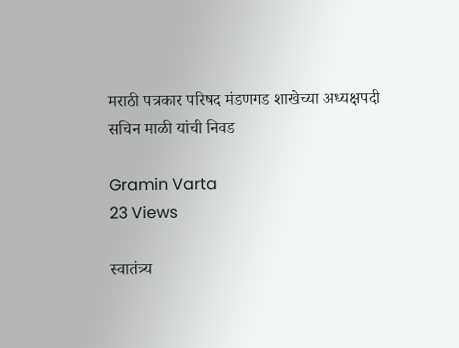मराठी पत्रकार परिषद मंडणगड शाखेच्या अध्यक्षपदी सचिन माळी यांची निवड

Gramin Varta
23 Views

स्वातंत्र्य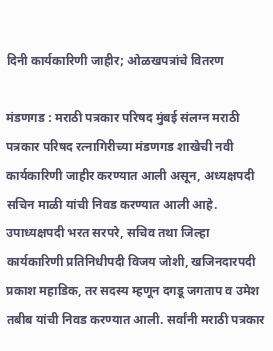दिनी कार्यकारिणी जाहीर; ओळखपत्रांचे वितरण

मंडणगड : मराठी पत्रकार परिषद मुंबई संलग्न मराठी पत्रकार परिषद रत्नागिरीच्या मंडणगड शाखेची नवी कार्यकारिणी जाहीर करण्यात आली असून, अध्यक्षपदी सचिन माळी यांची निवड करण्यात आली आहे. उपाध्यक्षपदी भरत सरपरे, सचिव तथा जिल्हा कार्यकारिणी प्रतिनिधीपदी विजय जोशी, खजिनदारपदी प्रकाश महाडिक, तर सदस्य म्हणून दगडू जगताप व उमेश तबीब यांची निवड करण्यात आली. सर्वांनी मराठी पत्रकार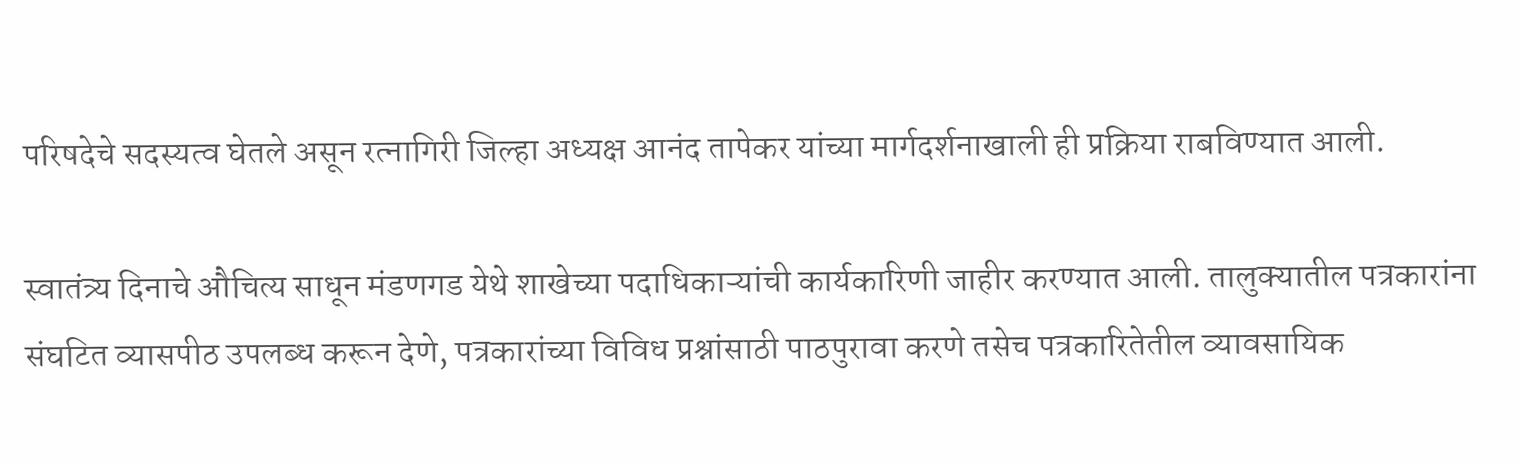परिषदेचे सदस्यत्व घेतले असून रत्नागिरी जिल्हा अध्यक्ष आनंद तापेकर यांच्या मार्गदर्शनाखाली ही प्रक्रिया राबविण्यात आली.

स्वातंत्र्य दिनाचे औचित्य साधून मंडणगड येथे शाखेच्या पदाधिकाऱ्यांची कार्यकारिणी जाहीर करण्यात आली. तालुक्यातील पत्रकारांना संघटित व्यासपीठ उपलब्ध करून देणे, पत्रकारांच्या विविध प्रश्नांसाठी पाठपुरावा करणे तसेच पत्रकारितेतील व्यावसायिक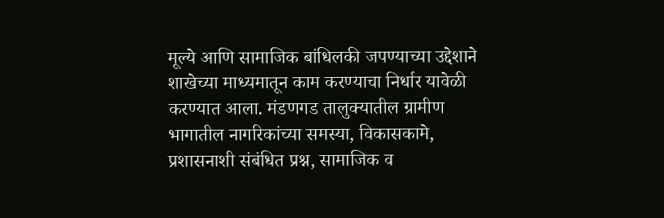मूल्ये आणि सामाजिक बांधिलकी जपण्याच्या उद्देशाने शाखेच्या माध्यमातून काम करण्याचा निर्धार यावेळी करण्यात आला. मंडणगड तालुक्यातील ग्रामीण भागातील नागरिकांच्या समस्या, विकासकामे, प्रशासनाशी संबंधित प्रश्न, सामाजिक व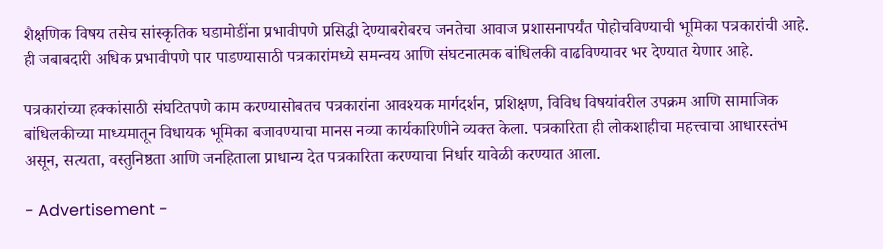शैक्षणिक विषय तसेच सांस्कृतिक घडामोडींना प्रभावीपणे प्रसिद्धी देण्याबरोबरच जनतेचा आवाज प्रशासनापर्यंत पोहोचविण्याची भूमिका पत्रकारांची आहे. ही जबाबदारी अधिक प्रभावीपणे पार पाडण्यासाठी पत्रकारांमध्ये समन्वय आणि संघटनात्मक बांधिलकी वाढविण्यावर भर देण्यात येणार आहे.

पत्रकारांच्या हक्कांसाठी संघटितपणे काम करण्यासोबतच पत्रकारांना आवश्यक मार्गदर्शन, प्रशिक्षण, विविध विषयांवरील उपक्रम आणि सामाजिक बांधिलकीच्या माध्यमातून विधायक भूमिका बजावण्याचा मानस नव्या कार्यकारिणीने व्यक्त केला. पत्रकारिता ही लोकशाहीचा महत्त्वाचा आधारस्तंभ असून, सत्यता, वस्तुनिष्ठता आणि जनहिताला प्राधान्य देत पत्रकारिता करण्याचा निर्धार यावेळी करण्यात आला.

- Advertisement -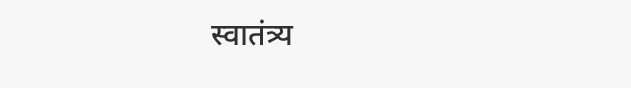स्वातंत्र्य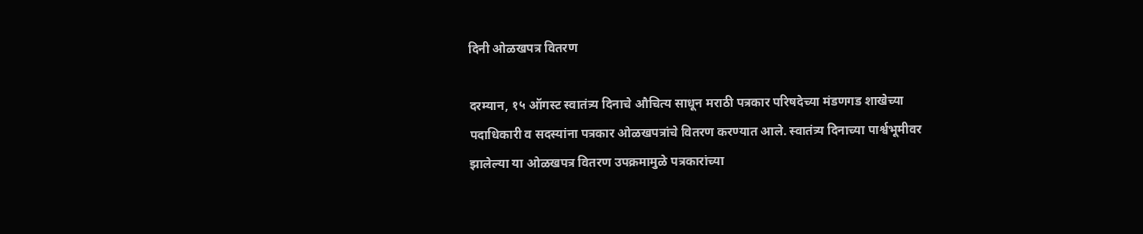दिनी ओळखपत्र वितरण

दरम्यान, १५ ऑगस्ट स्वातंत्र्य दिनाचे औचित्य साधून मराठी पत्रकार परिषदेच्या मंडणगड शाखेच्या पदाधिकारी व सदस्यांना पत्रकार ओळखपत्रांचे वितरण करण्यात आले. स्वातंत्र्य दिनाच्या पार्श्वभूमीवर झालेल्या या ओळखपत्र वितरण उपक्रमामुळे पत्रकारांच्या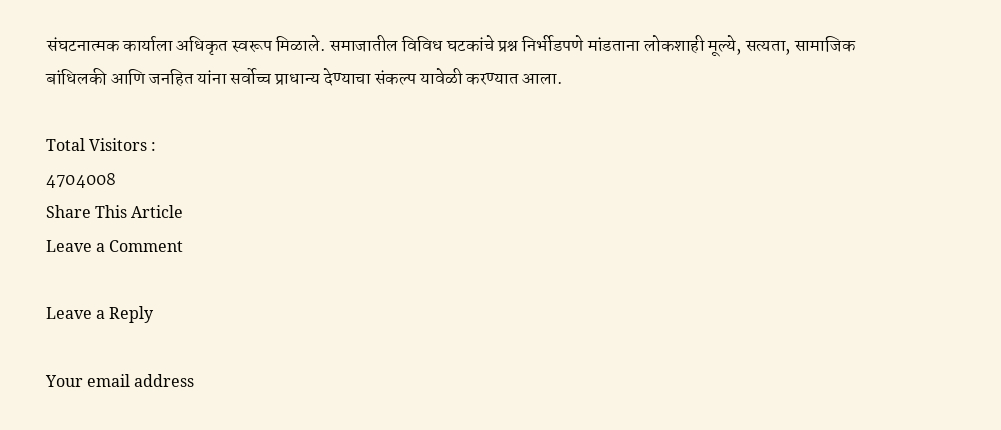संघटनात्मक कार्याला अधिकृत स्वरूप मिळाले. समाजातील विविध घटकांचे प्रश्न निर्भीडपणे मांडताना लोकशाही मूल्ये, सत्यता, सामाजिक बांधिलकी आणि जनहित यांना सर्वोच्च प्राधान्य देण्याचा संकल्प यावेळी करण्यात आला.

Total Visitors :
4704008
Share This Article
Leave a Comment

Leave a Reply

Your email address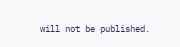will not be published.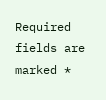Required fields are marked *